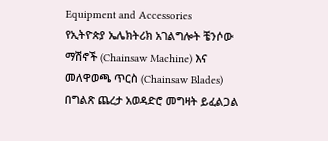Equipment and Accessories
የኢትዮጵያ ኤሌክትሪክ አገልግሎት ቼንሶው ማሽኖች (Chainsaw Machine) እና መለዋወጫ ጥርስ (Chainsaw Blades) በግልጽ ጨረታ አወዳድሮ መግዛት ይፈልጋል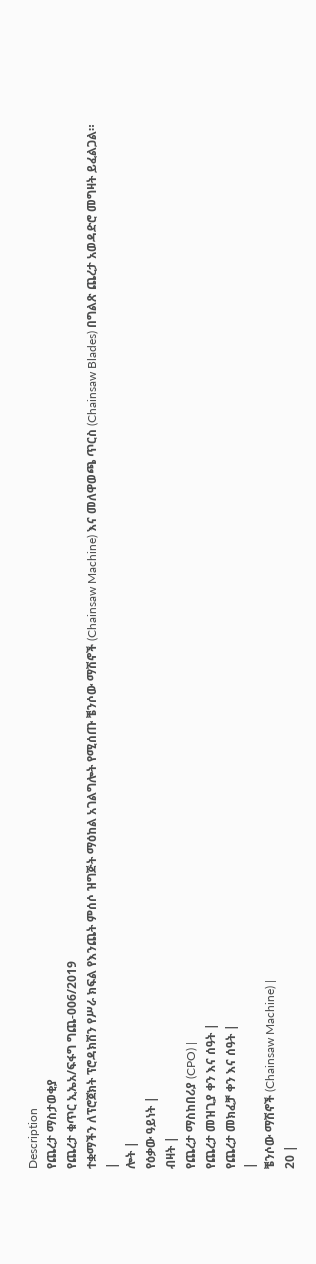Description
የጨረታ ማስታወቂያ
የጨረታ ቁጥር ኢኤአ/ፍፋግ ግጨ-006/2019
ተቋማችን ለፕሮጀክት ፕሮዳክሽን የሥራ ክፍል የእንጨት ምሰሶ ዝግጅት ማዕከል አገልግሎት የሚሰጡ ቼንሶው ማሽኖች (Chainsaw Machine) እና መለዋወጫ ጥርስ (Chainsaw Blades) በግልጽ ጨረታ አወዳድሮ መግዛት ይፈልጋል።
|
ሎት |
የዕቃው ዓይነት |
ብዛት |
የጨረታ ማስከበሪያ (CPO) |
የጨረታ መዝጊያ ቀን እና ሰዓት |
የጨረታ መክፈቻ ቀን እና ሰዓት |
|
ቼንሶው ማሽኖች (Chainsaw Machine) |
20 |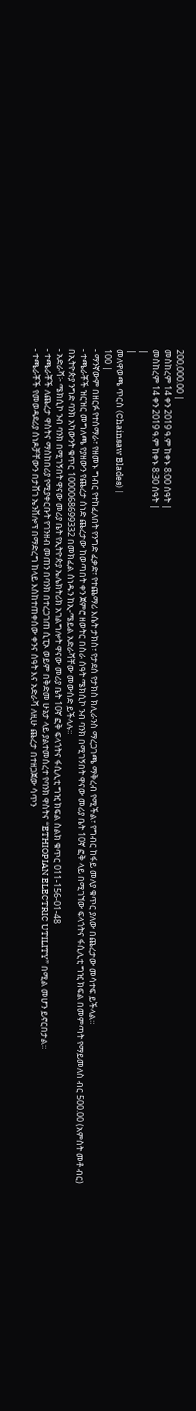200,000.00 |
መስከረም 14 ቀን 2019 ዓ.ም ከቀኑ 8:00 ሰዓት |
መስከረም 14 ቀን 2019 ዓ.ም ከቀኑ 8:30 ሰዓት |
|
|
መለዋወጫ ጥርስ (Chainsaw Blades) |
100 |
- ማንኛውም በዘርፉ የተሰማራ፣ የዘመኑ ግብር የተከፈለበት የንግድ ፈቃድ፣ የተጨማሪ እሴት ታክስ፣ የታደሰ የታክስ ክሊራንስ ማረጋገጫ ማቅረብ የሚችል፣ የግብር ከፋይ መለያ ቁጥር ያለው በጨረታው መሳተፍ ይችላል።
- ተጫራቾች ዝርዝር መግለጫ የያዘውን የጨረታ ሰነድ ጨረታው ከወጣበት ቀን ጀምሮ ዘወትር በስራ ሰዓት ሜክሲኮ ንብ ባንክ በሚገኝበት ዋናው መሪያ ቤት 10ኛ ፎቅ ላይ በሚገኘው ፍላጎትና ፋሲሊቲ ግዢ ክፍል በመምጣት የማይመለስ ብር 500.00 (አምስት መቶ ብር) በኢትዮጵያ ንግድ ባንክ አካውንት ቁጥር 1000068699332 በመክፈል ሰነዱን ከኢ-ሜይል አድራሻቸው መውሰድ ይችላሉ።
- አድራሻ፦ ሜክሲኮ ንብ ባንክ በሚገኝበት ዋናው መሪያ ቤት የኢትዮጵያ ኤሌክትሪክ አገልግሎት ዋናው መሪያ ቤት 10ኛ ፎቅ ፍላጎትና ፋሲሊቲ ግዢ ክፍል ስልክ ቁጥር 011-156-01-48
- ተጫራቾች ለጨረታ ዋስትና ማስከበሪያ የሚያቀርቡት የገንዘብ መጠን በባንክ በተረጋገጠ ሲፒኦ ወይም በቅድመ ሁኔታ ላይ ያልተመሰረተ የባንክ ዋስትና “ETHIOPIAN ELECTRIC UTILITY” በሚል መሆን ይኖርበታል።
- ተጫራቾች የመወዳደሪያ ሰነዶቻቸውን በታሸገ ኤንቨሎፕ በማድረግ ከላይ እስከተጠቀሰው ቀንና ሰዓት እና አድራሻ ለዚሁ ጨረታ በተዘጋጀው ሳጥን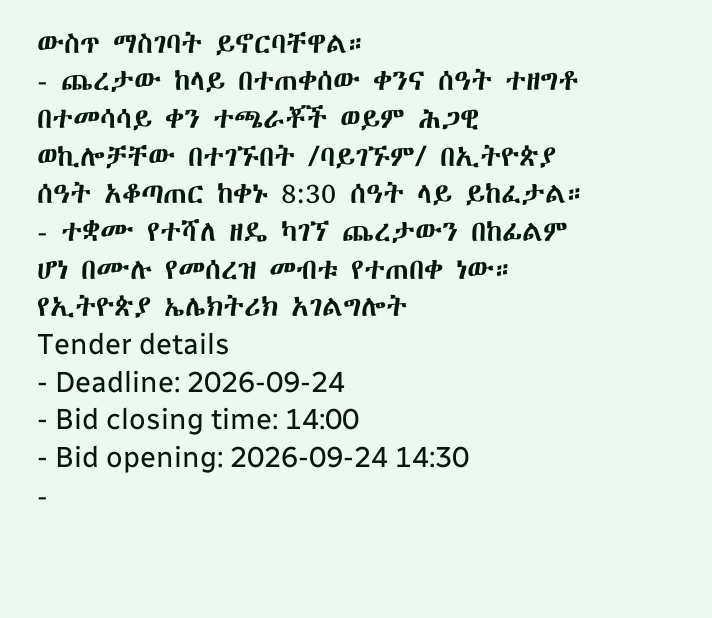ውስጥ ማስገባት ይኖርባቸዋል።
- ጨረታው ከላይ በተጠቀሰው ቀንና ሰዓት ተዘግቶ በተመሳሳይ ቀን ተጫራቾች ወይም ሕጋዊ ወኪሎቻቸው በተገኙበት /ባይገኙም/ በኢትዮጵያ ሰዓት አቆጣጠር ከቀኑ 8:30 ሰዓት ላይ ይከፈታል።
- ተቋሙ የተሻለ ዘዴ ካገኘ ጨረታውን በከፊልም ሆነ በሙሉ የመሰረዝ መብቱ የተጠበቀ ነው።
የኢትዮጵያ ኤሌክትሪክ አገልግሎት
Tender details
- Deadline: 2026-09-24
- Bid closing time: 14:00
- Bid opening: 2026-09-24 14:30
-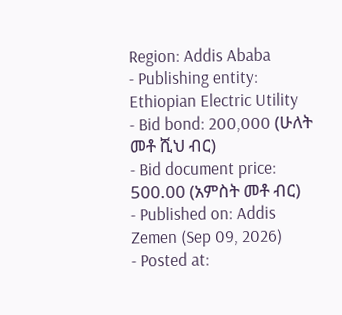Region: Addis Ababa
- Publishing entity: Ethiopian Electric Utility
- Bid bond: 200,000 (ሁለት መቶ ሺህ ብር)
- Bid document price: 500.00 (አምስት መቶ ብር)
- Published on: Addis Zemen (Sep 09, 2026)
- Posted at: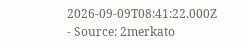2026-09-09T08:41:22.000Z
- Source: 2merkato